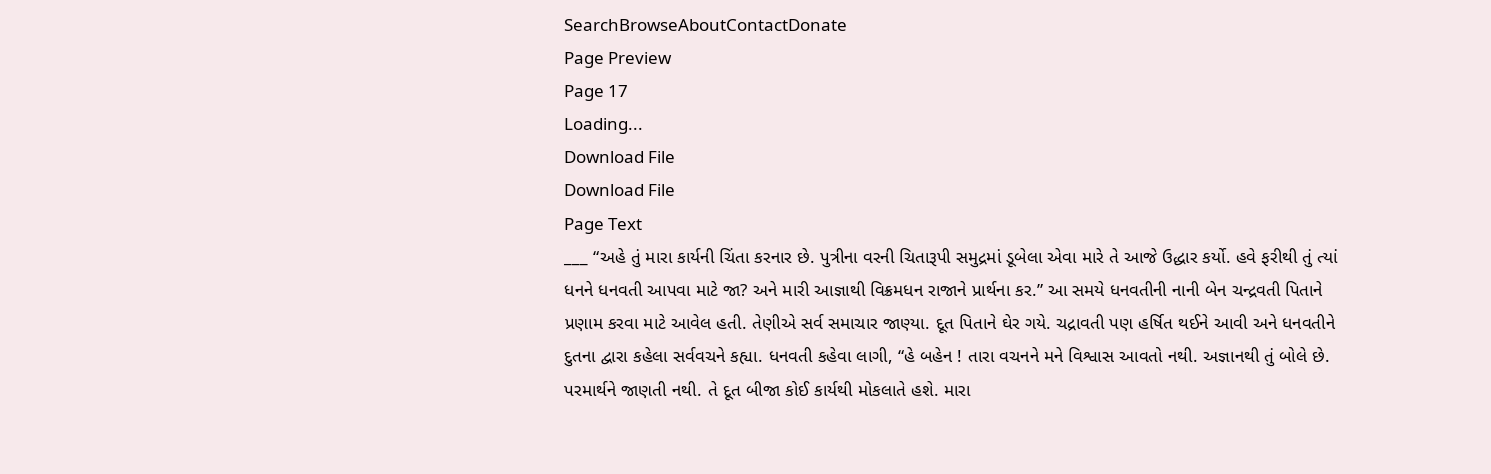SearchBrowseAboutContactDonate
Page Preview
Page 17
Loading...
Download File
Download File
Page Text
___ “અહે તું મારા કાર્યની ચિંતા કરનાર છે. પુત્રીના વરની ચિતારૂપી સમુદ્રમાં ડૂબેલા એવા મારે તે આજે ઉદ્ધાર કર્યો. હવે ફરીથી તું ત્યાં ધનને ધનવતી આપવા માટે જા? અને મારી આજ્ઞાથી વિક્રમધન રાજાને પ્રાર્થના કર.” આ સમયે ધનવતીની નાની બેન ચન્દ્રવતી પિતાને પ્રણામ કરવા માટે આવેલ હતી. તેણીએ સર્વ સમાચાર જાણ્યા. દૂત પિતાને ઘેર ગયે. ચદ્રાવતી પણ હર્ષિત થઈને આવી અને ધનવતીને દુતના દ્વારા કહેલા સર્વવચને કહ્યા. ધનવતી કહેવા લાગી, “હે બહેન ! તારા વચનને મને વિશ્વાસ આવતો નથી. અજ્ઞાનથી તું બોલે છે. પરમાર્થને જાણતી નથી. તે દૂત બીજા કોઈ કાર્યથી મોકલાતે હશે. મારા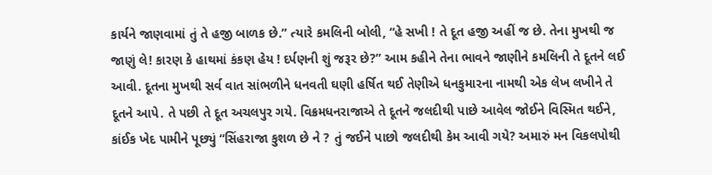કાર્યને જાણવામાં તું તે હજી બાળક છે.” ત્યારે કમલિની બોલી, “હે સખી ! તે દૂત હજી અહીં જ છે. તેના મુખથી જ જાણું લે! કારણ કે હાથમાં કંકણ હેય ! દર્પણની શું જરૂર છે?” આમ કહીને તેના ભાવને જાણીને કમલિની તે દૂતને લઈ આવી. દૂતના મુખથી સર્વ વાત સાંભળીને ધનવતી ઘણી હર્ષિત થઈ તેણીએ ધનકુમારના નામથી એક લેખ લખીને તે દૂતને આપે. તે પછી તે દૂત અચલપુર ગયે. વિક્રમધનરાજાએ તે દૂતને જલદીથી પાછે આવેલ જોઈને વિસ્મિત થઈને, કાંઈક ખેદ પામીને પૂછ્યું “સિંહરાજા કુશળ છે ને ? તું જઈને પાછો જલદીથી કેમ આવી ગયે? અમારું મન વિકલપોથી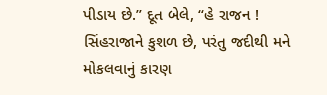પીડાય છે.” દૂત બેલે, “હે રાજન ! સિંહરાજાને કુશળ છે, પરંતુ જદીથી મને મોકલવાનું કારણ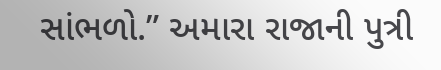સાંભળો.” અમારા રાજાની પુત્રી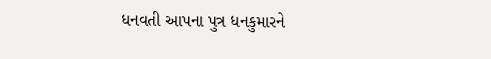ધનવતી આપના પુત્ર ધનકુમારને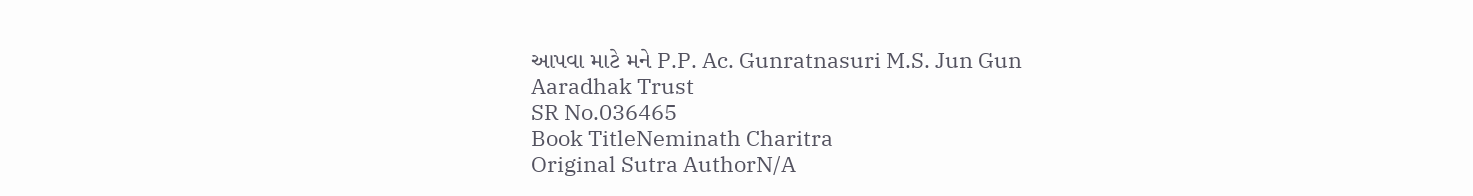આપવા માટે મને P.P. Ac. Gunratnasuri M.S. Jun Gun Aaradhak Trust
SR No.036465
Book TitleNeminath Charitra
Original Sutra AuthorN/A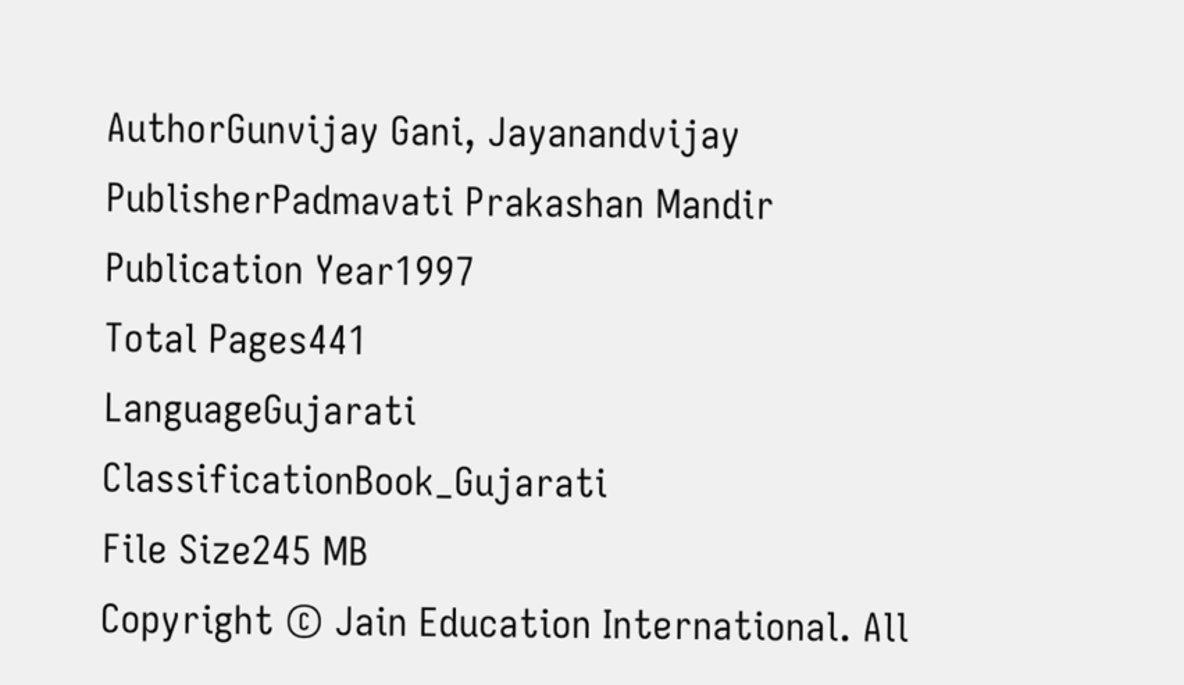AuthorGunvijay Gani, Jayanandvijay
PublisherPadmavati Prakashan Mandir
Publication Year1997
Total Pages441
LanguageGujarati
ClassificationBook_Gujarati
File Size245 MB
Copyright © Jain Education International. All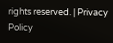rights reserved. | Privacy Policy